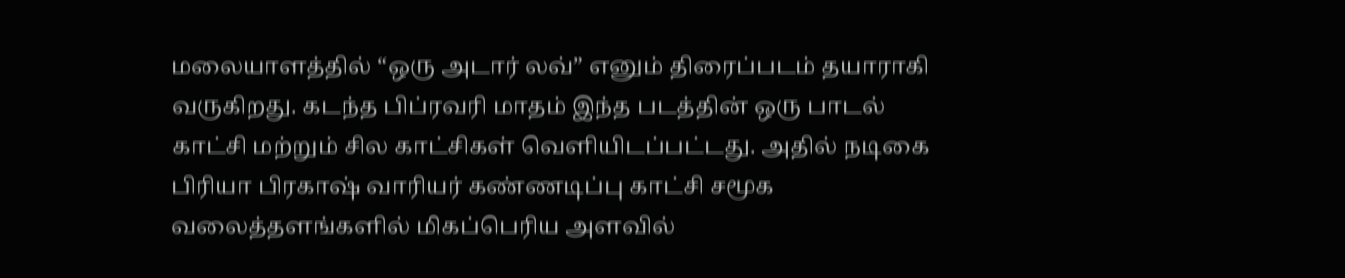மலையாளத்தில் “ஒரு அடார் லவ்” எனும் திரைப்படம் தயாராகி வருகிறது. கடந்த பிப்ரவரி மாதம் இந்த படத்தின் ஒரு பாடல் காட்சி மற்றும் சில காட்சிகள் வெளியிடப்பட்டது. அதில் நடிகை பிரியா பிரகாஷ் வாரியர் கண்ணடிப்பு காட்சி சமூக வலைத்தளங்களில் மிகப்பெரிய அளவில்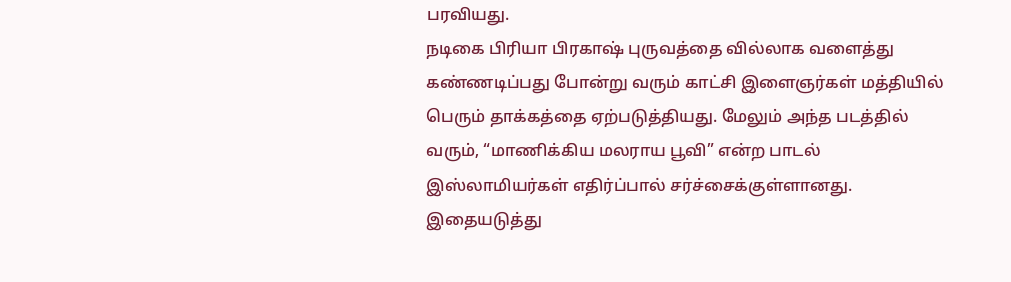பரவியது.
நடிகை பிரியா பிரகாஷ் புருவத்தை வில்லாக வளைத்து கண்ணடிப்பது போன்று வரும் காட்சி இளைஞர்கள் மத்தியில் பெரும் தாக்கத்தை ஏற்படுத்தியது. மேலும் அந்த படத்தில் வரும், “மாணிக்கிய மலராய பூவி” என்ற பாடல் இஸ்லாமியர்கள் எதிர்ப்பால் சர்ச்சைக்குள்ளானது.
இதையடுத்து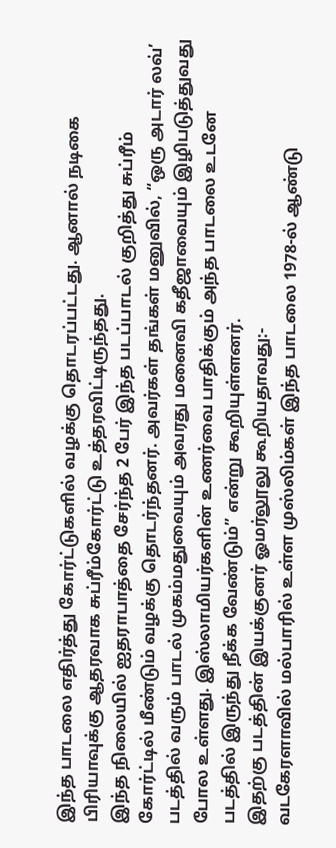இந்த பாடலை எதிர்த்து கோர்ட்டுகளில் வழக்கு தொடரப்பட்டது. ஆனால் நடிகை பிரியாவுக்கு ஆதரவாக சுப்ரீம்கோர்ட்டு உத்தரவிட்டிருந்தது.
இந்த நிலையில் ஐதராபாத்தை சேர்ந்த 2 பேர் இந்த படப்பாடல் குறித்து சுப்ரீம் கோர்ட்டில் மீண்டும் வழக்கு தொடர்ந்தனர். அவர்கள் தங்கள் மனுவில், “ஒரு அடார் லவ்’ படத்தில் வரும் பாடல் முகம்மதுவையும் அவரது மனைவி கதீஜாவையும் இழிபடுத்துவது போல உள்ளது. இஸ்லாமியர்களின் உணர்வை பாதிக்கும் அந்த பாடலை உடனே படத்தில் இருந்து நீக்க வேண்டும்” என்று கூறியுள்ளனர்.
இதற்கு படத்தின் இயக்குனர் ஓமர்லூலு கூறியதாவது:-
வடகேரளாவில் மல்பாரில் உள்ள முஸ்லிம்கள் இந்த பாடலை 1978-ல் ஆண்டு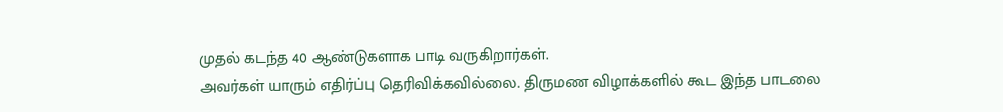முதல் கடந்த 40 ஆண்டுகளாக பாடி வருகிறார்கள்.
அவர்கள் யாரும் எதிர்ப்பு தெரிவிக்கவில்லை. திருமண விழாக்களில் கூட இந்த பாடலை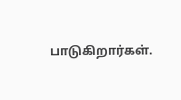பாடுகிறார்கள்.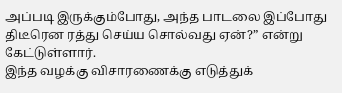அப்படி இருக்கும்போது, அந்த பாடலை இப்போது திடீரென ரத்து செய்ய சொல்வது ஏன்?” என்று கேட்டுள்ளார்.
இந்த வழக்கு விசாரணைக்கு எடுத்துக்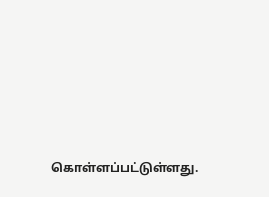கொள்ளப்பட்டுள்ளது.